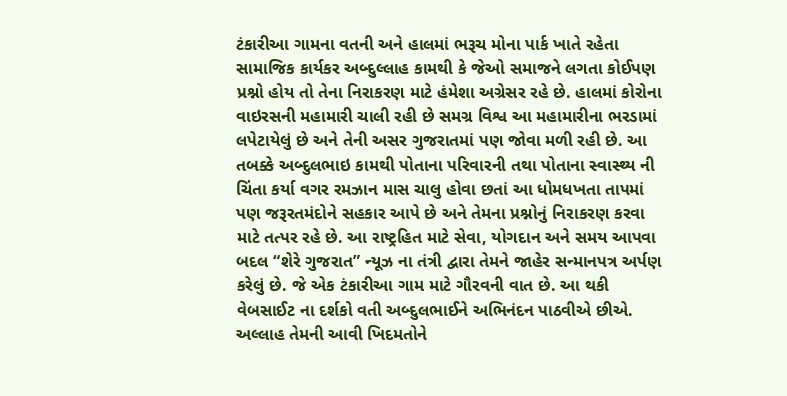ટંકારીઆ ગામના વતની અને હાલમાં ભરૂચ મોના પાર્ક ખાતે રહેતા સામાજિક કાર્યકર અબ્દુલ્લાહ કામથી કે જેઓ સમાજને લગતા કોઈપણ પ્રશ્નો હોય તો તેના નિરાકરણ માટે હંમેશા અગ્રેસર રહે છે. હાલમાં કોરોના વાઇરસની મહામારી ચાલી રહી છે સમગ્ર વિશ્વ આ મહામારીના ભરડામાં લપેટાયેલું છે અને તેની અસર ગુજરાતમાં પણ જોવા મળી રહી છે. આ તબક્કે અબ્દુલભાઇ કામથી પોતાના પરિવારની તથા પોતાના સ્વાસ્થ્ય ની ચિંતા કર્યા વગર રમઝાન માસ ચાલુ હોવા છતાં આ ધોમધખતા તાપમાં પણ જરૂરતમંદોને સહકાર આપે છે અને તેમના પ્રશ્નોનું નિરાકરણ કરવા માટે તત્પર રહે છે. આ રાષ્ટ્રહિત માટે સેવા, યોગદાન અને સમય આપવા બદલ “શેરે ગુજરાત” ન્યૂઝ ના તંત્રી દ્વારા તેમને જાહેર સન્માનપત્ર અર્પણ કરેલું છે. જે એક ટંકારીઆ ગામ માટે ગૌરવની વાત છે. આ થકી વેબસાઈટ ના દર્શકો વતી અબ્દુલભાઈને અભિનંદન પાઠવીએ છીએ. અલ્લાહ તેમની આવી ખિદમતોને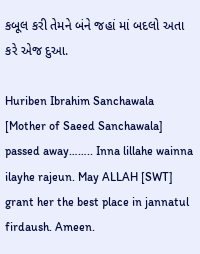કબૂલ કરી તેમને બંને જહાં માં બદલો અતા કરે એજ દુઆ.

Huriben Ibrahim Sanchawala [Mother of Saeed Sanchawala] passed away…….. Inna lillahe wainna ilayhe rajeun. May ALLAH [SWT] grant her the best place in jannatul firdaush. Ameen.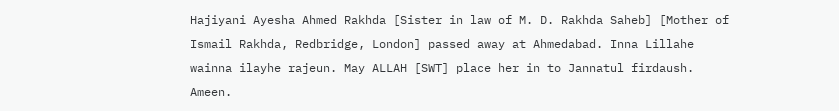Hajiyani Ayesha Ahmed Rakhda [Sister in law of M. D. Rakhda Saheb] [Mother of Ismail Rakhda, Redbridge, London] passed away at Ahmedabad. Inna Lillahe wainna ilayhe rajeun. May ALLAH [SWT] place her in to Jannatul firdaush. Ameen.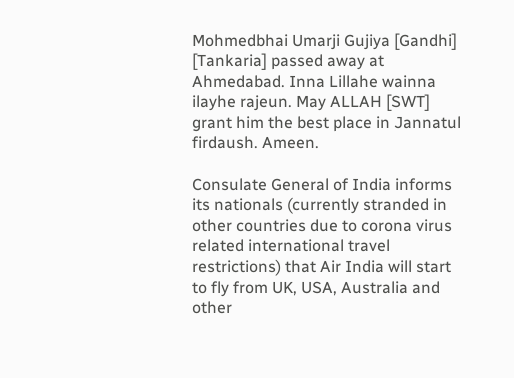Mohmedbhai Umarji Gujiya [Gandhi] [Tankaria] passed away at Ahmedabad. Inna Lillahe wainna ilayhe rajeun. May ALLAH [SWT] grant him the best place in Jannatul firdaush. Ameen.

Consulate General of India informs its nationals (currently stranded in other countries due to corona virus related international travel restrictions) that Air India will start to fly from UK, USA, Australia and other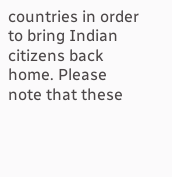countries in order to bring Indian citizens back home. Please note that these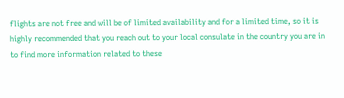flights are not free and will be of limited availability and for a limited time, so it is highly recommended that you reach out to your local consulate in the country you are in to find more information related to these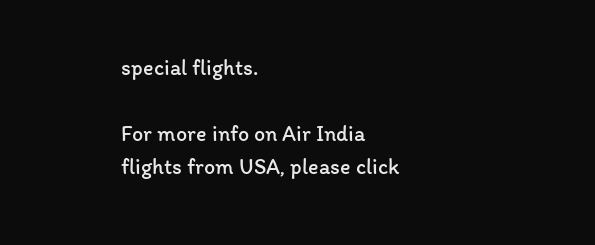special flights.

For more info on Air India flights from USA, please click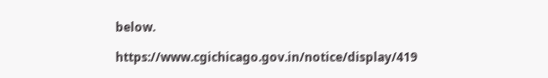below.

https://www.cgichicago.gov.in/notice/display/419